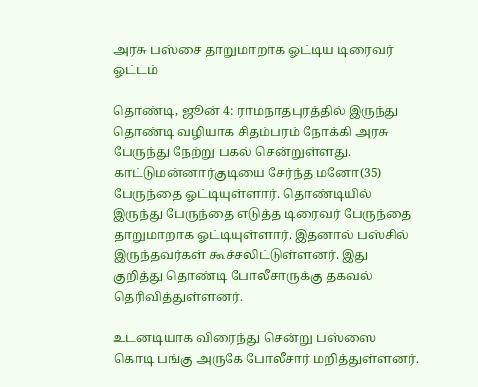அரசு பஸ்சை தாறுமாறாக ஓட்டிய டிரைவர் ஓட்டம்

தொண்டி, ஜூன் 4: ராமநாதபுரத்தில் இருந்து தொண்டி வழியாக சிதம்பரம் நோக்கி அரசு பேருந்து நேற்று பகல் சென்றுள்ளது. காட்டுமன்னார்குடியை சேர்ந்த மனோ(35) பேருந்தை ஓட்டியுள்ளார். தொண்டியில் இருந்து பேருந்தை எடுத்த டிரைவர் பேருந்தை தாறுமாறாக ஓட்டியுள்ளார். இதனால் பஸ்சில் இருந்தவர்கள் கூச்சலிட்டுள்ளனர். இது குறித்து தொண்டி போலீசாருக்கு தகவல் தெரிவித்துள்ளனர்.

உடனடியாக விரைந்து சென்று பஸ்ஸை கொடி பங்கு அருகே போலீசார் மறித்துள்ளனர்.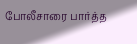போலீசாரை பார்த்த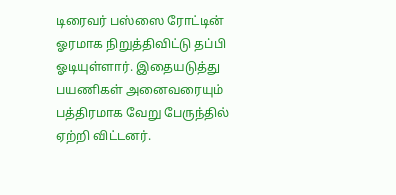டிரைவர் பஸ்ஸை ரோட்டின் ஓரமாக நிறுத்திவிட்டு தப்பி ஓடியுள்ளார். இதையடுத்து பயணிகள் அனைவரையும் பத்திரமாக வேறு பேருந்தில் ஏற்றி விட்டனர்.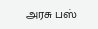அரசு பஸ்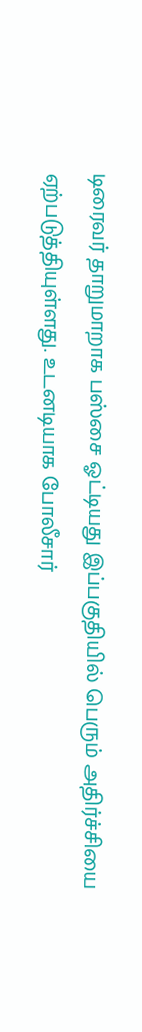டிரைவர் தாறுமாறாக பஸ்சை ஓட்டியது இப்பகுதியில் பெரும் அதிர்ச்சியை ஏற்படுத்தியுள்ளது. உடனடியாக போலீசார்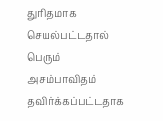துரிதமாக செயல்பட்டதால் பெரும் அசம்பாவிதம் தவிர்க்கப்பட்டதாக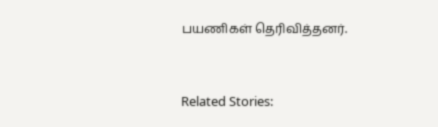பயணிகள் தெரிவித்தனர்.



Related Stories: